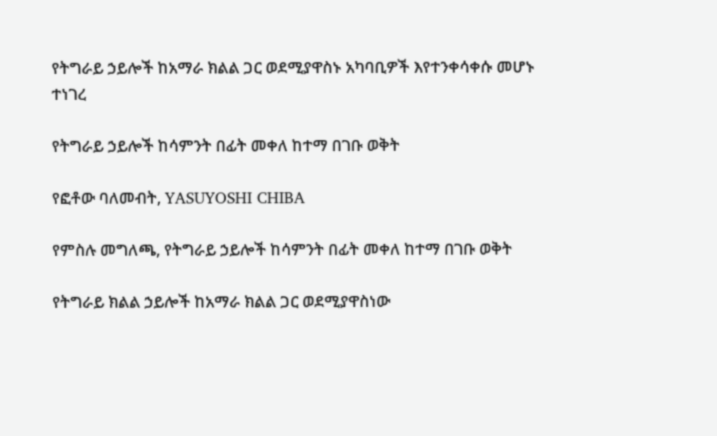የትግራይ ኃይሎች ከአማራ ክልል ጋር ወደሚያዋስኑ አካባቢዎች እየተንቀሳቀሱ መሆኑ ተነገረ

የትግራይ ኃይሎች ከሳምንት በፊት መቀለ ከተማ በገቡ ወቅት

የፎቶው ባለመብት, YASUYOSHI CHIBA

የምስሉ መግለጫ, የትግራይ ኃይሎች ከሳምንት በፊት መቀለ ከተማ በገቡ ወቅት

የትግራይ ክልል ኃይሎች ከአማራ ክልል ጋር ወደሚያዋስነው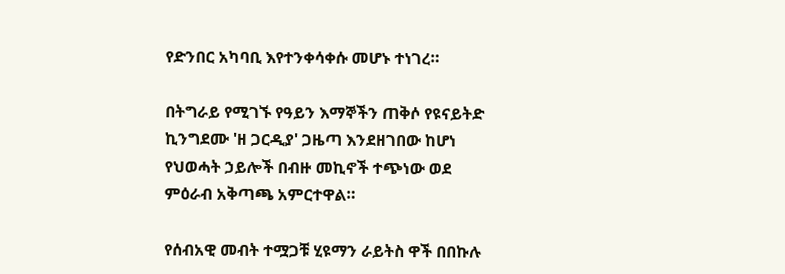የድንበር አካባቢ እየተንቀሳቀሱ መሆኑ ተነገረ።

በትግራይ የሚገኙ የዓይን እማኞችን ጠቅሶ የዩናይትድ ኪንግደሙ 'ዘ ጋርዲያ' ጋዜጣ እንደዘገበው ከሆነ የህወሓት ኃይሎች በብዙ መኪኖች ተጭነው ወደ ምዕራብ አቅጣጫ አምርተዋል።

የሰብአዊ መብት ተሟጋቹ ሂዩማን ራይትስ ዋች በበኩሉ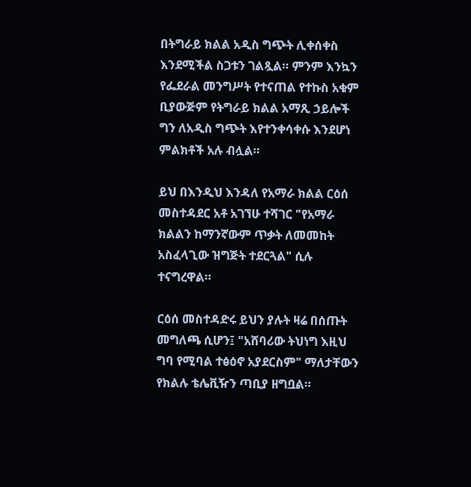በትግራይ ክልል አዲስ ግጭት ሊቀሰቀስ እንደሚችል ስጋቱን ገልጿል። ምንም እንኳን የፌደራል መንግሥት የተናጠል የተኩስ አቁም ቢያውጅም የትግራይ ክልል አማጺ ኃይሎች ግን ለአዲስ ግጭት እየተንቀሳቀሱ እንደሆነ ምልክቶች አሉ ብሏል።

ይህ በእንዲህ እንዳለ የአማራ ክልል ርዕሰ መስተዳደር አቶ አገኘሁ ተሻገር "የአማራ ክልልን ከማንኛውም ጥቃት ለመመከት አስፈላጊው ዝግጅት ተደርጓል" ሲሉ ተናግረዋል።

ርዕሰ መስተዳድሩ ይህን ያሉት ዛሬ በሰጡት መግለጫ ሲሆን፤ "አሸባሪው ትህነግ እዚህ ግባ የሚባል ተፅዕኖ አያደርስም" ማለታቸውን የክልሉ ቴሌቪዥን ጣቢያ ዘግቧል።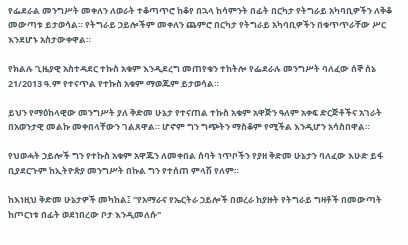የፌደራል መንግሥት መቀለን ለወራት ተቆጣጥሮ ከቆየ በኋላ ከሳምንት በፊት በርካታ የትግራይ አካባቢዎችን ለቅቆ መውጣቱ ይታወሳል። የትግራይ ኃይሎችም መቀለን ጨምሮ በርካታ የትግራይ አካባቢዎችን በቁጥጥራቸው ሥር እንደሆኑ አስታውቀዋል።

የክልሉ ጊዜያዊ አስተዳደር ተኩስ አቁም እንዲደረግ መጠየቁን ተከትሎ የፌደራሉ መንግሥት ባለፈው ሰኞ ሰኔ 21/2013 ዓ.ም የተናጥል የተኩስ አቁም ማወጁም ይታወሳል።

ይህን የማዕከላዊው መንግሥት ያለ ቅድመ ሁኔታ የተናጠል ተኩስ አቁም አዋጅን ዓለም አቀፍ ድርጅቶችና አገራት በአወንታዊ መልኩ መቀበላቸውን ገልጸዋል። ሆኖም ግን ግጭትን ማስቆም የሚችል እንዲሆን አሳስበዋል።

የህወሓት ኃይሎች ግን የተኩስ አቁም አዋጁን ለመቀበል ሰባት ነጥቦችን የያዘ ቅድመ ሁኔታን ባለፈው እሁድ ይፋ ቢያደርጉም ከኢትዮጵያ መንግሥት በኩል ግን የተሰጠ ምላሽ የለም።

ከእነዚህ ቅድመ ሁኔታዎች መካከል፤ "የአማራና የኤርትራ ኃይሎች በወረራ ከያዙት የትግራይ ግዛቶች በመውጣት ከጦርነቱ በፊት ወደነበረው ቦታ እንዲመለሱ"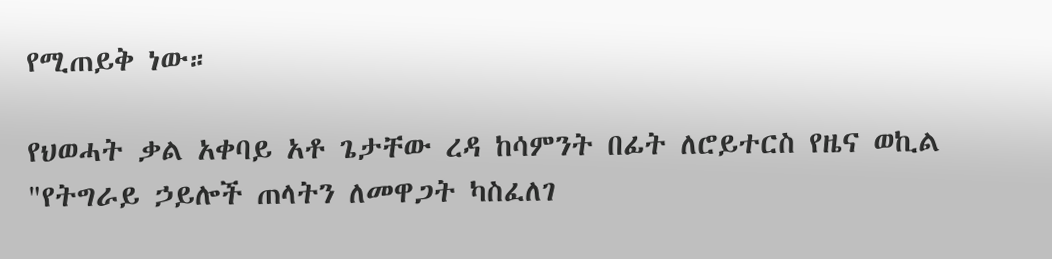የሚጠይቅ ነው።

የህወሓት ቃል አቀባይ አቶ ጌታቸው ረዳ ከሳምንት በፊት ለሮይተርስ የዜና ወኪል "የትግራይ ኃይሎች ጠላትን ለመዋጋት ካስፈለገ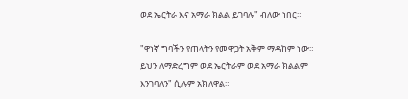ወደ ኤርትራ እና አማራ ክልል ይገባሉ" ብለው ነበር።

"ዋነኛ ግባችን የጠላትን የመዋጋት አቅም ማዳከም ነው። ይህን ለማድረግም ወደ ኤርትራም ወደ አማራ ክልልም እንገባለን" ሲሉም አክለዋል።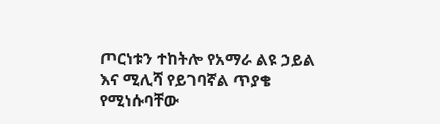ጦርነቱን ተከትሎ የአማራ ልዩ ኃይል እና ሚሊሻ የይገባኛል ጥያቄ የሚነሱባቸው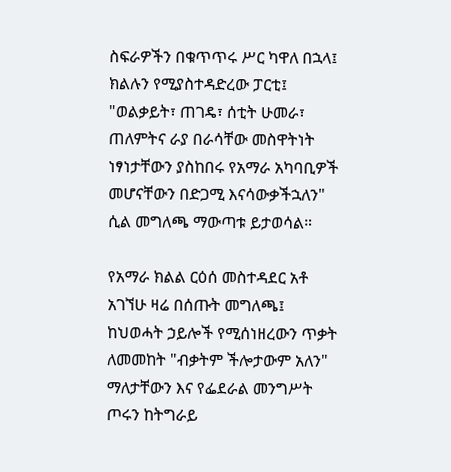ስፍራዎችን በቁጥጥሩ ሥር ካዋለ በኋላ፤ ክልሉን የሚያስተዳድረው ፓርቲ፤ "ወልቃይት፣ ጠገዴ፣ ሰቲት ሁመራ፣ ጠለምትና ራያ በራሳቸው መስዋትነት ነፃነታቸውን ያስከበሩ የአማራ አካባቢዎች መሆናቸውን በድጋሚ እናሳውቃችኋለን" ሲል መግለጫ ማውጣቱ ይታወሳል።

የአማራ ክልል ርዕሰ መስተዳደር አቶ አገኘሁ ዛሬ በሰጡት መግለጫ፤ ከህወሓት ኃይሎች የሚሰነዘረውን ጥቃት ለመመከት "ብቃትም ችሎታውም አለን" ማለታቸውን እና የፌደራል መንግሥት ጦሩን ከትግራይ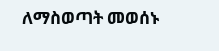ለማስወጣት መወሰኑ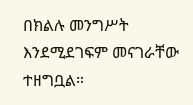በክልሉ መንግሥት እንደሚደገፍም መናገራቸው ተዘግቧል።